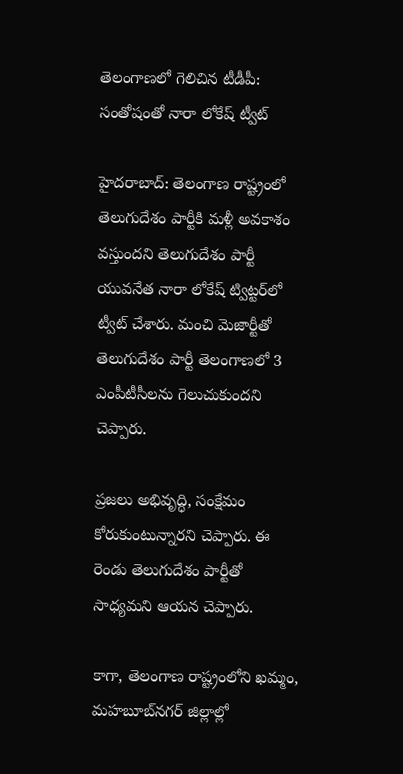తెలంగాణలో గెలిచిన టీడీపీ: సంతోషంతో నారా లోకేష్ ట్వీట్

హైదరాబాద్: తెలంగాణ రాష్ట్రంలో తెలుగుదేశం పార్టీకి మళ్లీ అవకాశం వస్తుందని తెలుగుదేశం పార్టీ యువనేత నారా లోకేష్ ట్విట్టర్‌లో ట్వీట్ చేశారు. మంచి మెజార్టీతో తెలుగుదేశం పార్టీ తెలంగాణలో 3 ఎంపీటీసీలను గెలుచుకుందని చెప్పారు.

ప్రజలు అభివృద్ధి, సంక్షేమం కోరుకుంటున్నారని చెప్పారు. ఈ రెండు తెలుగుదేశం పార్టీతో సాధ్యమని ఆయన చెప్పారు.

కాగా, తెలంగాణ రాష్ట్రంలోని ఖమ్మం, మహబూబ్‌నగర్‌ జిల్లాల్లో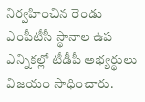నిర్వహించిన రెండు ఎంపీటీసీ స్థానాల ఉప ఎన్నికల్లో టీడీపీ అభ్యర్థులు విజయం సాధించారు.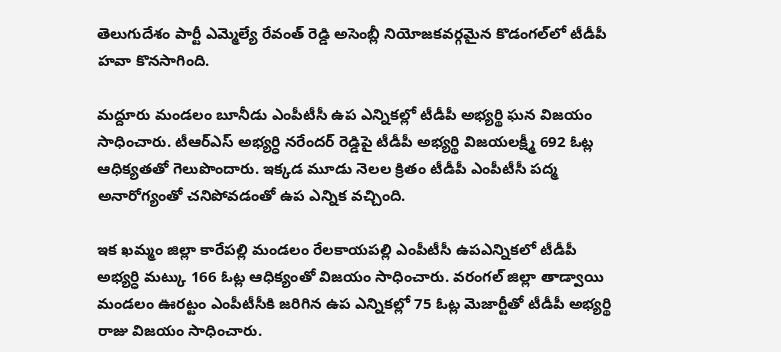తెలుగుదేశం పార్టీ ఎమ్మెల్యే రేవంత్ రెడ్డి అసెంబ్లీ నియోజకవర్గమైన కొడంగల్‌లో టీడీపీ హవా కొనసాగింది.

మద్దూరు మండలం బూనీడు ఎంపీటీసీ ఉప ఎన్నికల్లో టీడీపీ అభ్యర్థి ఘన విజయం సాధించారు. టీఆర్ఎస్ అభ్యర్ధి నరేందర్ రెడ్డిపై టీడీపీ అభ్యర్థి విజయలక్ష్మీ 692 ఓట్ల ఆధిక్యతతో గెలుపొందారు. ఇక్కడ మూడు నెలల క్రితం టీడీపీ ఎంపీటీసీ పద్మ అనారోగ్యంతో చనిపోవడంతో ఉప ఎన్నిక వచ్చింది.

ఇక ఖమ్మం జిల్లా కారేపల్లి మండలం రేలకాయపల్లి ఎంపీటీసీ ఉపఎన్నికలో టీడీపీ అభ్యర్ధి మట్కు 166 ఓట్ల ఆధిక్యంతో విజయం సాధించారు. వరంగల్‌ జిల్లా తాడ్వాయి మండలం ఊరట్టం ఎంపీటీసీకి జరిగిన ఉప ఎన్నికల్లో 75 ఓట్ల మెజార్టీతో టీడీపీ అభ్యర్థి రాజు విజయం సాధించారు.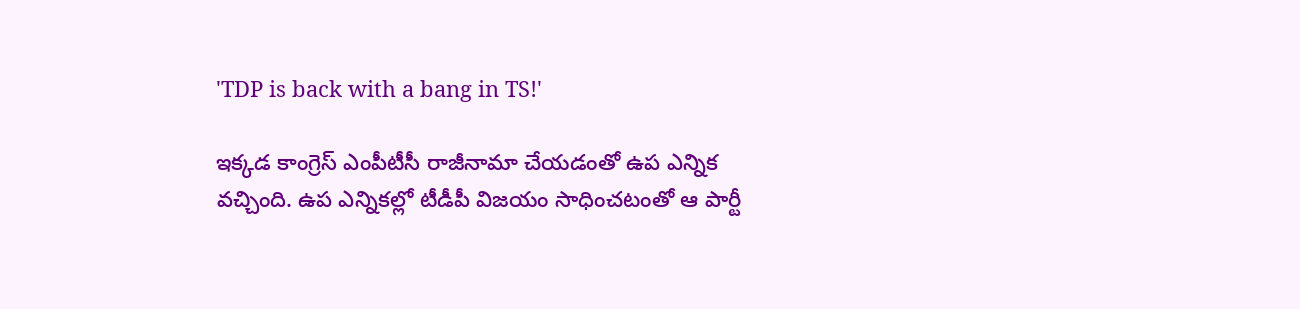'TDP is back with a bang in TS!'

ఇక్కడ కాంగ్రెస్‌ ఎంపీటీసీ రాజీనామా చేయడంతో ఉప ఎన్నిక వచ్చింది. ఉప ఎన్నికల్లో టీడీపీ విజయం సాధించటంతో ఆ పార్టీ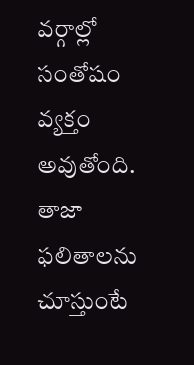వర్గాల్లో సంతోషం వ్యక్తం అవుతోంది. తాజా ఫలితాలను చూస్తుంటే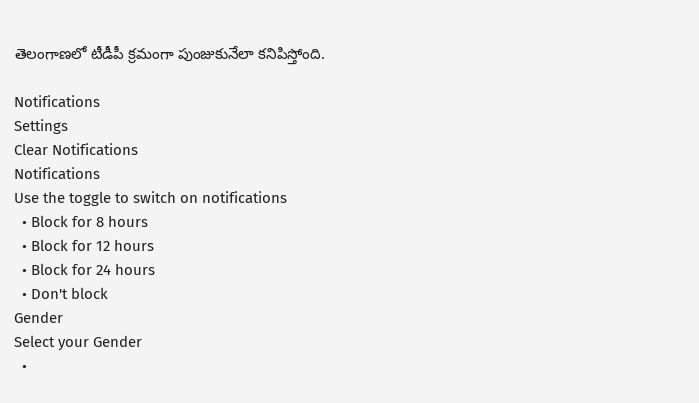తెలంగాణలో టీడీపీ క్రమంగా పుంజుకునేలా కనిపిస్తోంది.

Notifications
Settings
Clear Notifications
Notifications
Use the toggle to switch on notifications
  • Block for 8 hours
  • Block for 12 hours
  • Block for 24 hours
  • Don't block
Gender
Select your Gender
  •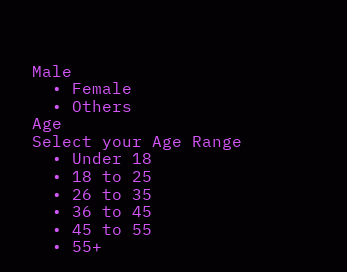Male
  • Female
  • Others
Age
Select your Age Range
  • Under 18
  • 18 to 25
  • 26 to 35
  • 36 to 45
  • 45 to 55
  • 55+